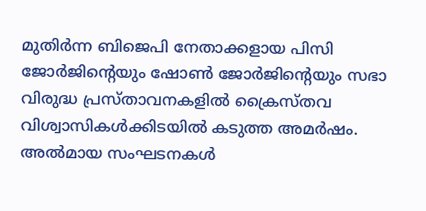മുതിര്‍ന്ന ബിജെപി നേതാക്കളായ പിസി ജോര്‍ജിന്‍റെയും ഷോണ്‍ ജോര്‍ജിന്‍റെയും സഭാ വിരുദ്ധ പ്രസ്താവനകളില്‍ ക്രൈസ്തവ വിശ്വാസികള്‍ക്കിടയില്‍ കടുത്ത അമര്‍ഷം. അല്‍മായ സംഘടനകള്‍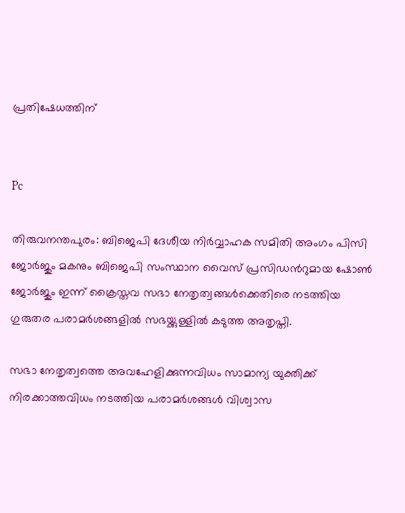പ്രതിഷേധത്തിന്


Pc

തിരുവനന്തപുരം: ബിജെപി ദേശീയ നിര്‍വ്വാഹക സമിതി അംഗം പിസി ജോര്‍ജും മകനും ബിജെപി സംസ്ഥാന വൈസ് പ്രസിഡന്‍റുമായ ഷോണ്‍ ജോര്‍ജും ഇന്ന് ക്രൈസ്തവ സഭാ നേതൃത്വങ്ങള്‍ക്കെതിരെ നടത്തിയ ഗുരുതര പരാമര്‍ശങ്ങളില്‍ സഭയ്ക്കുള്ളില്‍ കടുത്ത അതൃപ്തി.

സഭാ നേതൃത്വത്തെ അവഹേളിക്കുന്നവിധം സാമാന്യ യുക്തിക്ക് നിരക്കാത്തവിധം നടത്തിയ പരാമര്‍ശങ്ങള്‍ വിശ്വാസ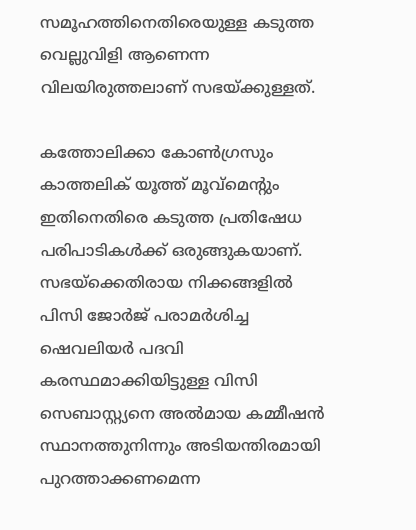സമൂഹത്തിനെതിരെയുള്ള കടുത്ത വെല്ലുവിളി ആണെന്ന വിലയിരുത്തലാണ് സഭയ്ക്കുള്ളത്.

കത്തോലിക്കാ കോണ്‍ഗ്രസും കാത്തലിക് യൂത്ത് മൂവ്മെന്‍റും ഇതിനെതിരെ കടുത്ത പ്രതിഷേധ പരിപാടികള്‍ക്ക് ഒരുങ്ങുകയാണ്. സഭയ്ക്കെതിരായ നിക്കങ്ങളില്‍ പിസി ജോര്‍ജ് പരാമര്‍ശിച്ച ഷെവലിയര്‍ പദവി കരസ്ഥമാക്കിയിട്ടുള്ള വിസി സെബാസ്റ്റ്യനെ അല്‍മായ കമ്മീഷന്‍ സ്ഥാനത്തുനിന്നും അടിയന്തിരമായി പുറത്താക്കണമെന്ന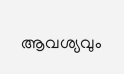ആവശ്യവും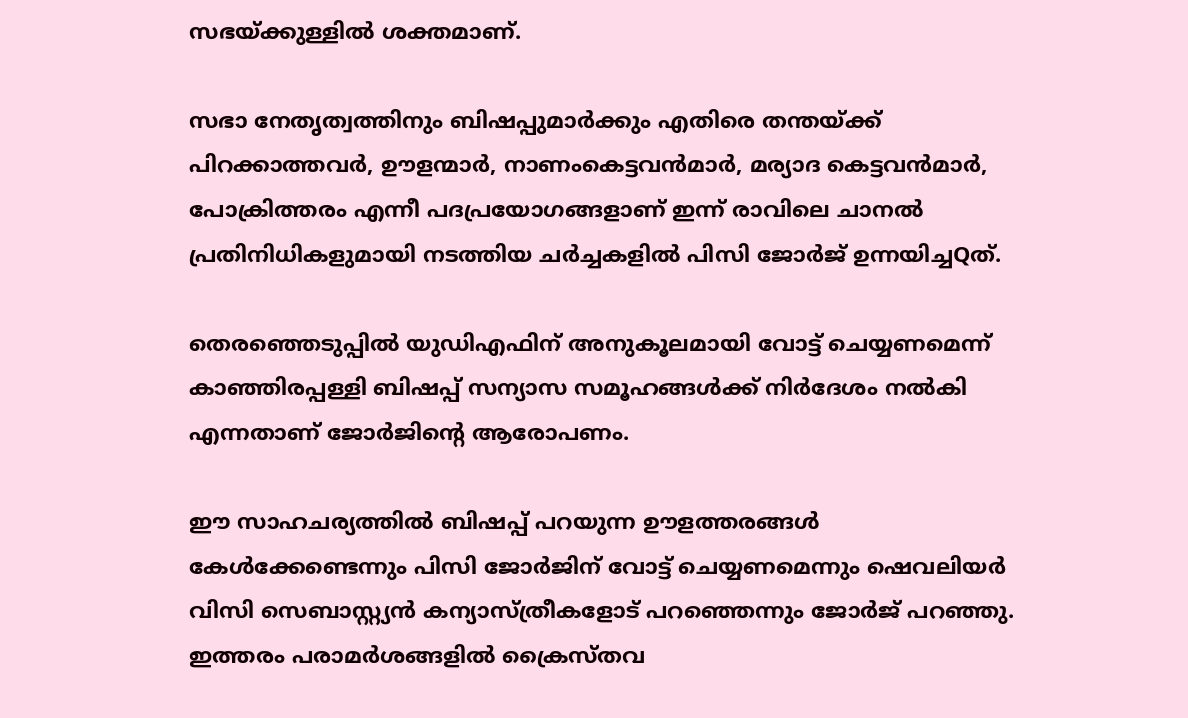സഭയ്ക്കുള്ളില്‍ ശക്തമാണ്.

സഭാ നേതൃത്വത്തിനും ബിഷപ്പുമാര്‍ക്കും എതിരെ തന്തയ്ക്ക് പിറക്കാത്തവര്‍, ഊളന്മാര്‍, നാണംകെട്ടവന്‍മാര്‍, മര്യാദ കെട്ടവന്‍മാര്‍, പോക്രിത്തരം എന്നീ പദപ്രയോഗങ്ങളാണ് ഇന്ന് രാവിലെ ചാനല്‍ പ്രതിനിധികളുമായി നടത്തിയ ചര്‍ച്ചകളില്‍ പിസി ജോര്‍ജ് ഉന്നയിച്ചQത്.

തെരഞ്ഞെടുപ്പില്‍ യുഡിഎഫിന് അനുകൂലമായി വോട്ട് ചെയ്യണമെന്ന് കാഞ്ഞിരപ്പള്ളി ബിഷപ്പ് സന്യാസ സമൂഹങ്ങള്‍ക്ക് നിര്‍ദേശം നല്‍കി എന്നതാണ് ജോര്‍ജിന്‍റെ ആരോപണം.

ഈ സാഹചര്യത്തില്‍ ബിഷപ്പ് പറയുന്ന ഊളത്തരങ്ങള്‍ കേള്‍ക്കേണ്ടെന്നും പിസി ജോര്‍ജിന് വോട്ട് ചെയ്യണമെന്നും ഷെവലിയര്‍ വിസി സെബാസ്റ്റ്യന്‍ കന്യാസ്ത്രീകളോട് പറഞ്ഞെന്നും ജോര്‍ജ് പറഞ്ഞു. ഇത്തരം പരാമര്‍ശങ്ങളില്‍ ക്രൈസ്തവ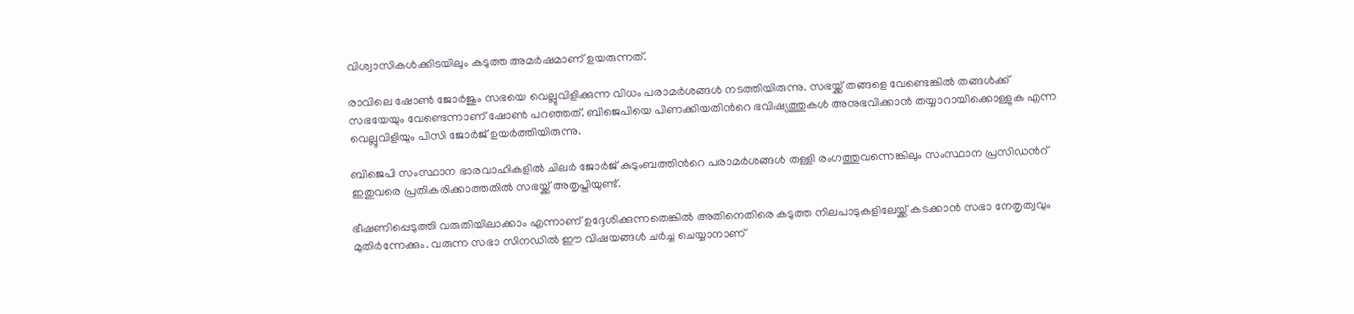വിശ്വാസികള്‍ക്കിടയിലും കടുത്ത അമര്‍ഷമാണ് ഉയരുന്നത്.

രാവിലെ ഷോണ്‍ ജോര്‍ജും സഭയെ വെല്ലുവിളിക്കുന്ന വിധം പരാമര്‍ശങ്ങള്‍ നടത്തിയിരുന്നു. സഭയ്ക്ക് തങ്ങളെ വേണ്ടെങ്കില്‍ തങ്ങള്‍ക്ക് സഭയേയും വേണ്ടെന്നാണ് ഷോണ്‍ പറഞ്ഞത്. ബിജെപിയെ പിണക്കിയതിന്‍റെ ഭവിഷ്യത്തുകള്‍ അനുഭവിക്കാന്‍ തയ്യാറായിക്കൊള്ളുക എന്ന വെല്ലുവിളിയും പിസി ജോര്‍ജ് ഉയര്‍ത്തിയിരുന്നു.

ബിജെപി സംസ്ഥാന ഭാരവാഹികളില്‍ ചിലര്‍ ജോര്‍ജ് കുടുംബത്തിന്‍റെ പരാമര്‍ശങ്ങള്‍ തള്ളി രംഗത്തുവന്നെങ്കിലും സംസ്ഥാന പ്രസിഡ‍ന്‍റ് ഇതുവരെ പ്രതികരിക്കാത്തതില്‍ സഭയ്ക്ക് അതൃപ്തിയുണ്ട്.

ഭീഷണിപ്പെടുത്തി വരുതിയിലാക്കാം എന്നാണ് ഉദ്ദേശിക്കുന്നതെങ്കില്‍ അതിനെതിരെ കടുത്ത നിലപാടുകളിലേയ്ക്ക് കടക്കാന്‍ സഭാ നേതൃത്വവും മുതിര്‍ന്നേക്കും. വരുന്ന സഭാ സിനഡില്‍ ഈ വിഷയങ്ങള്‍ ചര്‍ച്ച ചെയ്യാനാണ്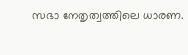സഭാ നേതൃത്വത്തിലെ ധാരണ.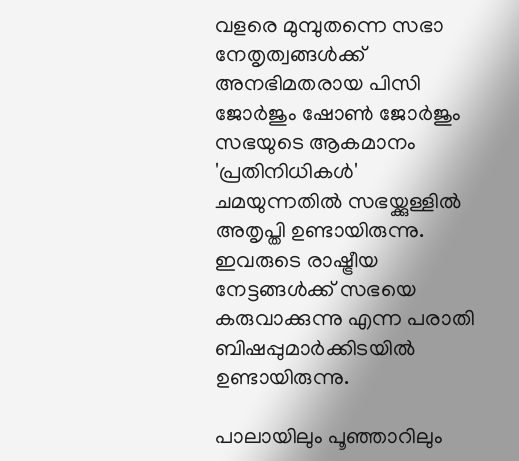വളരെ മുമ്പുതന്നെ സഭാ നേതൃത്വങ്ങള്‍ക്ക് അനഭിമതരായ പിസി ജോര്‍ജും ഷോണ്‍ ജോര്‍ജും സഭയുടെ ആകമാനം 'പ്രതിനിധികള്‍' ചമയുന്നതില്‍ സഭയ്ക്കുള്ളില്‍ അതൃപ്തി ഉണ്ടായിരുന്നു. ഇവരുടെ രാഷ്ട്രീയ നേട്ടങ്ങള്‍ക്ക് സഭയെ കരുവാക്കുന്നു എന്ന പരാതി ബിഷപ്പുമാര്‍ക്കിടയില്‍ ഉണ്ടായിരുന്നു.

പാലായിലും പൂഞ്ഞാറിലും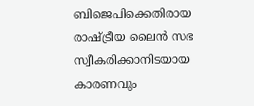ബിജെപിക്കെതിരായ രാഷ്ട്രീയ ലൈന്‍ സഭ സ്വീകരിക്കാനിടയായ കാരണവും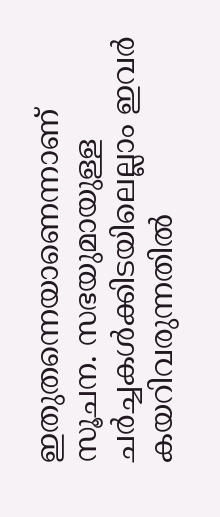ഇതുതന്നെയാണെന്നാണ് സൂചന. സഭയുമായുള്ള ചര്‍ച്ചകള്‍ക്കിടയിലെല്ലാം ഇവര്‍ കയറിവരുന്നതില്‍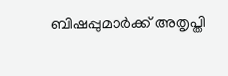ബിഷപ്പുമാര്‍ക്ക് അതൃപ്തി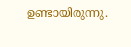ഉണ്ടായിരുന്നു.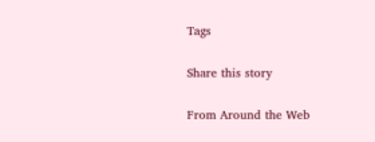Tags

Share this story

From Around the Web